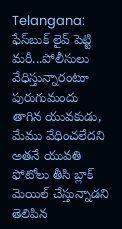Telangana: ఫేస్‌బుక్‌ లైవ్‌ పెట్టి మరీ...పోలీసులు వేధిస్తున్నారంటూ పురుగుమందు తాగిన యువకుడు, మేము వేధించలేదని అతనే యువతి ఫోటోలు తీసి బ్లాక్ మెయిల్ చేస్తున్నాడని తెలిపిన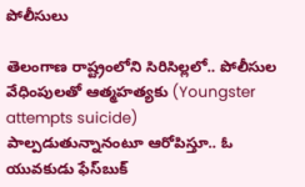పోలీసులు

తెలంగాణ రాష్ట్రంలోని సిరిసిల్లలో.. పోలీసుల వేధింపులతో ఆత్మహత్యకు (Youngster attempts suicide) పాల్పడుతున్నానంటూ ఆరోపిస్తూ.. ఓ యువకుడు ఫేస్‌బుక్‌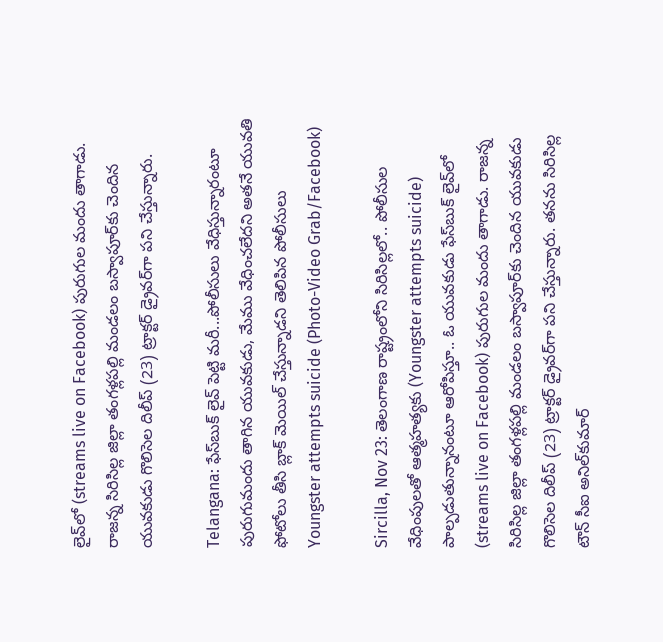లైవ్‌లో (streams live on Facebook) పురుగుల మందు తాగాడు. రాజన్న సిరిసిల్ల జిల్లా తంగళ్లపల్లి మండలం బస్వాపూర్‌కు చెందిన యువకుడు గొలిసెల దిలీప్‌ (23) ట్రాక్టర్‌ డ్రైవర్‌గా పని చేస్తున్నారు.

Telangana: ఫేస్‌బుక్‌ లైవ్‌ పెట్టి మరీ...పోలీసులు వేధిస్తున్నారంటూ పురుగుమందు తాగిన యువకుడు, మేము వేధించలేదని అతనే యువతి ఫోటోలు తీసి బ్లాక్ మెయిల్ చేస్తున్నాడని తెలిపిన పోలీసులు
Youngster attempts suicide (Photo-Video Grab/Facebook)

Sircilla, Nov 23: తెలంగాణ రాష్ట్రంలోని సిరిసిల్లలో.. పోలీసుల వేధింపులతో ఆత్మహత్యకు (Youngster attempts suicide) పాల్పడుతున్నానంటూ ఆరోపిస్తూ.. ఓ యువకుడు ఫేస్‌బుక్‌ లైవ్‌లో (streams live on Facebook) పురుగుల మందు తాగాడు. రాజన్న సిరిసిల్ల జిల్లా తంగళ్లపల్లి మండలం బస్వాపూర్‌కు చెందిన యువకుడు గొలిసెల దిలీప్‌ (23) ట్రాక్టర్‌ డ్రైవర్‌గా పని చేస్తున్నారు. తనను సిరిసిల్ల టౌన్‌ సీఐ అనిల్‌కుమార్‌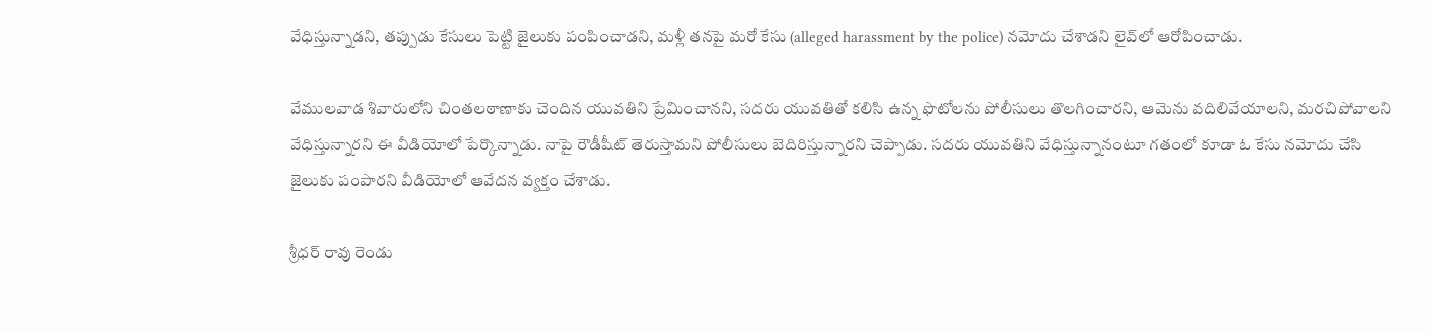వేధిస్తున్నాడని, తప్పుడు కేసులు పెట్టి జైలుకు పంపించాడని, మళ్లీ తనపై మరో కేసు (alleged harassment by the police) నమోదు చేశాడని లైవ్‌లో ఆరోపించాడు.

వేములవాడ శివారులోని చింతలఠాణాకు చెందిన యువతిని ప్రేమించానని, సదరు యువతితో కలిసి ఉన్న ఫొటోలను పోలీసులు తొలగించారని, ఆమెను వదిలివేయాలని, మరచిపోవాలని వేధిస్తున్నారని ఈ వీడియోలో పేర్కొన్నాడు. నాపై రౌడీషీట్‌ తెరుస్తామని పోలీసులు బెదిరిస్తున్నారని చెప్పాడు. సదరు యువతిని వేధిస్తున్నానంటూ గతంలో కూడా ఓ కేసు నమోదు చేసి జైలుకు పంపారని వీడియోలో ఆవేదన వ్యక్తం చేశాడు.

శ్రీధర్ రావు రెండు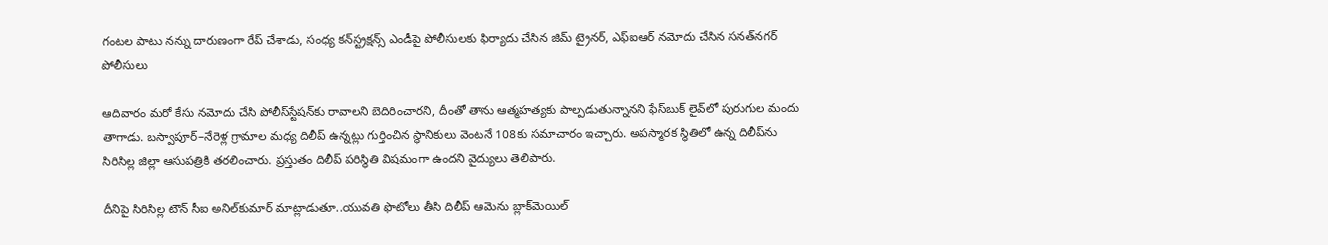గంటల పాటు నన్ను దారుణంగా రేప్ చేశాడు, సంధ్య కన్‌స్ట్రక్షన్స్‌ ఎండీపై పోలీసులకు ఫిర్యాదు చేసిన జిమ్ ట్రైనర్, ఎఫ్‌ఐఆర్‌ నమోదు చేసిన సనత్‌నగర్‌ పోలీసులు

ఆదివారం మరో కేసు నమోదు చేసి పోలీస్‌స్టేషన్‌కు రావాలని బెదిరించారని, దీంతో తాను ఆత్మహత్యకు పాల్పడుతున్నానని ఫేస్‌బుక్‌ లైవ్‌లో పురుగుల మందు తాగాడు. బస్వాపూర్‌–నేరెళ్ల గ్రామాల మధ్య దిలీప్‌ ఉన్నట్లు గుర్తించిన స్థానికులు వెంటనే 108కు సమాచారం ఇచ్చారు. అపస్మారక స్థితిలో ఉన్న దిలీప్‌ను సిరిసిల్ల జిల్లా ఆసుపత్రికి తరలించారు. ప్రస్తుతం దిలీప్‌ పరిస్థితి విషమంగా ఉందని వైద్యులు తెలిపారు.

దీనిపై సిరిసిల్ల టౌన్‌ సీఐ అనిల్‌కుమార్ మాట్లాడుతూ..యువతి ఫొటోలు తీసి దిలీప్‌ ఆమెను బ్లాక్‌మెయిల్‌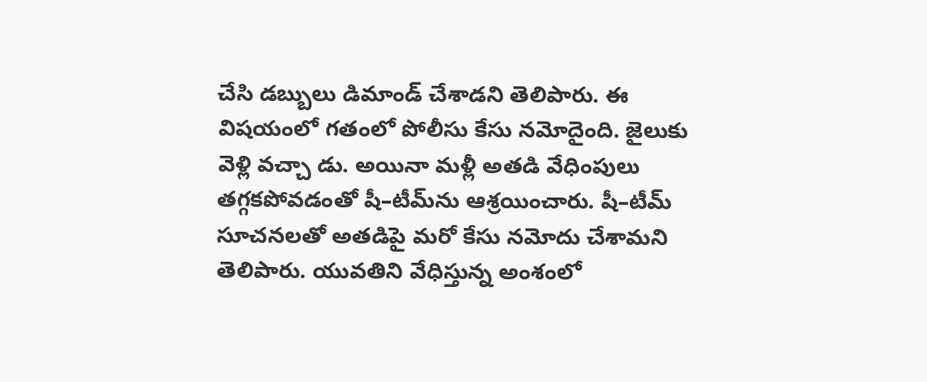చేసి డబ్బులు డిమాండ్‌ చేశాడని తెలిపారు. ఈ విషయంలో గతంలో పోలీసు కేసు నమోదైంది. జైలుకు వెళ్లి వచ్చా డు. అయినా మళ్లీ అతడి వేధింపులు తగ్గకపోవడంతో షీ–టీమ్‌ను ఆశ్రయించారు. షీ–టీమ్‌ సూచనలతో అతడిపై మరో కేసు నమోదు చేశామని తెలిపారు. యువతిని వేధిస్తున్న అంశంలో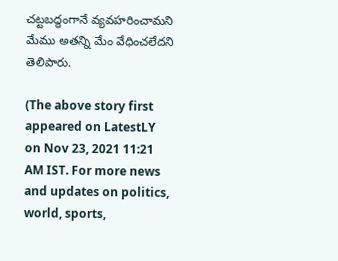చట్టబద్ధంగానే వ్యవహరించామని మేము అతన్ని మేం వేధించలేదని తెలిపారు.

(The above story first appeared on LatestLY on Nov 23, 2021 11:21 AM IST. For more news and updates on politics, world, sports,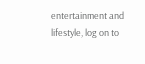entertainment and lifestyle, log on to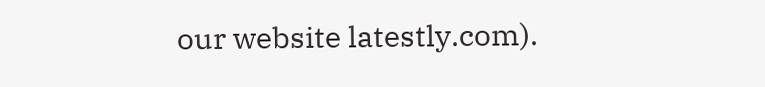our website latestly.com).